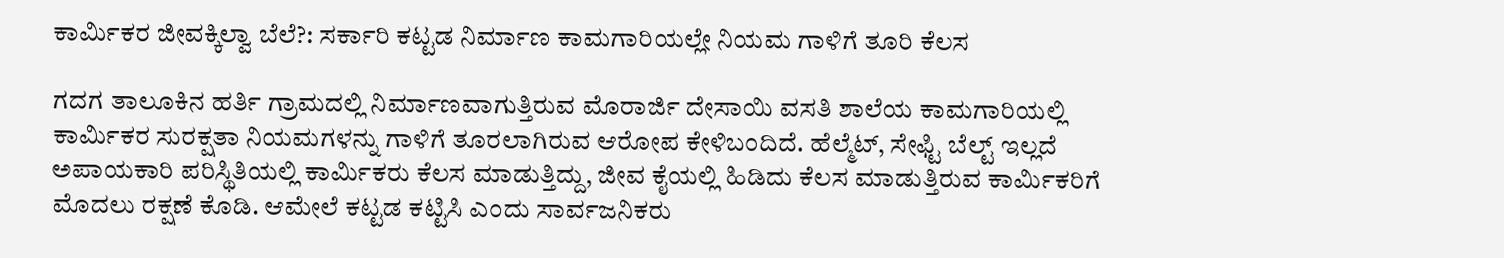ಕಾರ್ಮಿಕರ ಜೀವಕ್ಕಿಲ್ವಾ ಬೆಲೆ?: ಸರ್ಕಾರಿ ಕಟ್ಟಡ ನಿರ್ಮಾಣ ಕಾಮಗಾರಿಯಲ್ಲೇ ನಿಯಮ ಗಾಳಿಗೆ ತೂರಿ ಕೆಲಸ

ಗದಗ ತಾಲೂಕಿನ ಹರ್ತಿ ಗ್ರಾಮದಲ್ಲಿ ನಿರ್ಮಾಣವಾಗುತ್ತಿರುವ ಮೊರಾರ್ಜಿ ದೇಸಾಯಿ ವಸತಿ ಶಾಲೆಯ ಕಾಮಗಾರಿಯಲ್ಲಿ ಕಾರ್ಮಿಕರ ಸುರಕ್ಷತಾ ನಿಯಮಗಳನ್ನು ಗಾಳಿಗೆ ತೂರಲಾಗಿರುವ ಆರೋಪ ಕೇಳಿಬಂದಿದೆ. ಹೆಲ್ಮೆಟ್, ಸೇಫ್ಟಿ ಬೆಲ್ಟ್ ಇಲ್ಲದೆ ಅಪಾಯಕಾರಿ ಪರಿಸ್ಥಿತಿಯಲ್ಲಿ ಕಾರ್ಮಿಕರು ಕೆಲಸ ಮಾಡುತ್ತಿದ್ದು, ಜೀವ ಕೈಯಲ್ಲಿ ಹಿಡಿದು ಕೆಲಸ ಮಾಡುತ್ತಿರುವ ಕಾರ್ಮಿಕರಿಗೆ ಮೊದಲು ರಕ್ಷಣೆ ಕೊಡಿ. ಆಮೇಲೆ ಕಟ್ಟಡ ಕಟ್ಟಿಸಿ ಎಂದು ಸಾರ್ವಜನಿಕರು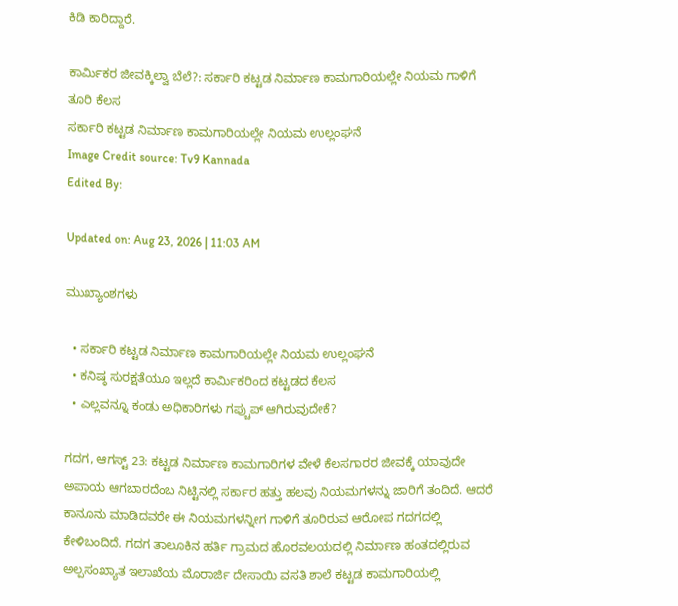ಕಿಡಿ ಕಾರಿದ್ದಾರೆ.

ಕಾರ್ಮಿಕರ ಜೀವಕ್ಕಿಲ್ವಾ ಬೆಲೆ?: ಸರ್ಕಾರಿ ಕಟ್ಟಡ ನಿರ್ಮಾಣ ಕಾಮಗಾರಿಯಲ್ಲೇ ನಿಯಮ ಗಾಳಿಗೆ ತೂರಿ ಕೆಲಸ
ಸರ್ಕಾರಿ ಕಟ್ಟಡ ನಿರ್ಮಾಣ ಕಾಮಗಾರಿಯಲ್ಲೇ ನಿಯಮ ಉಲ್ಲಂಘನೆ
Image Credit source: Tv9 Kannada
Edited By:

Updated on: Aug 23, 2026 | 11:03 AM

ಮುಖ್ಯಾಂಶಗಳು

  • ಸರ್ಕಾರಿ ಕಟ್ಟಡ ನಿರ್ಮಾಣ ಕಾಮಗಾರಿಯಲ್ಲೇ ನಿಯಮ ಉಲ್ಲಂಘನೆ
  • ಕನಿಷ್ಠ ಸುರಕ್ಷತೆಯೂ ಇಲ್ಲದೆ ಕಾರ್ಮಿಕರಿಂದ ಕಟ್ಟಡದ ಕೆಲಸ
  • ಎಲ್ಲವನ್ನೂ ಕಂಡು ಅಧಿಕಾರಿಗಳು ಗಪ್ಚುಪ್ ಆಗಿರುವುದೇಕೆ?

ಗದಗ, ಆಗಸ್ಟ್ 23: ಕಟ್ಟಡ ನಿರ್ಮಾಣ ಕಾಮಗಾರಿಗಳ ವೇಳೆ ಕೆಲಸಗಾರರ ಜೀವಕ್ಕೆ ಯಾವುದೇ ಅಪಾಯ ಆಗಬಾರದೆಂಬ ನಿಟ್ಟಿನಲ್ಲಿ ಸರ್ಕಾರ ಹತ್ತು ಹಲವು ನಿಯಮಗಳನ್ನು ಜಾರಿಗೆ ತಂದಿದೆ. ಆದರೆ ಕಾನೂನು ಮಾಡಿದವರೇ ಈ ನಿಯಮಗಳನ್ನೀಗ ಗಾಳಿಗೆ ತೂರಿರುವ ಆರೋಪ ಗದಗದಲ್ಲಿ ಕೇಳಿಬಂದಿದೆ. ಗದಗ ತಾಲೂಕಿನ ಹರ್ತಿ ಗ್ರಾಮದ ಹೊರವಲಯದಲ್ಲಿ ನಿರ್ಮಾಣ ಹಂತದಲ್ಲಿರುವ ಅಲ್ಪಸಂಖ್ಯಾತ ಇಲಾಖೆಯ ಮೊರಾರ್ಜಿ ದೇಸಾಯಿ ವಸತಿ ಶಾಲೆ ಕಟ್ಟಡ ಕಾಮಗಾರಿಯಲ್ಲಿ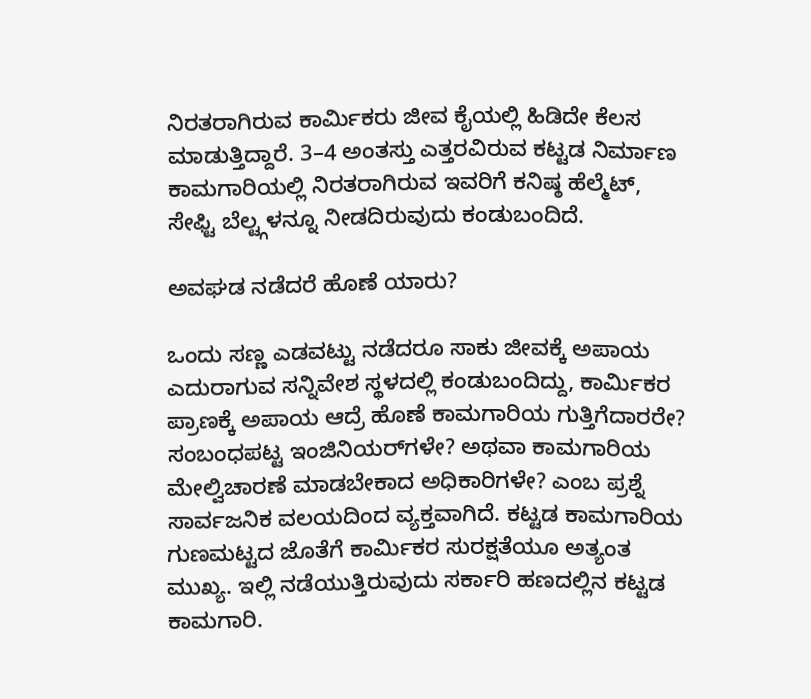ನಿರತರಾಗಿರುವ ಕಾರ್ಮಿಕರು ಜೀವ ಕೈಯಲ್ಲಿ ಹಿಡಿದೇ ಕೆಲಸ ಮಾಡುತ್ತಿದ್ದಾರೆ. 3–4 ಅಂತಸ್ತು ಎತ್ತರವಿರುವ ಕಟ್ಟಡ ನಿರ್ಮಾಣ ಕಾಮಗಾರಿಯಲ್ಲಿ ನಿರತರಾಗಿರುವ ಇವರಿಗೆ ಕನಿಷ್ಠ ಹೆಲ್ಮೆಟ್, ಸೇಫ್ಟಿ ಬೆಲ್ಟ್ಗಳನ್ನೂ ನೀಡದಿರುವುದು ಕಂಡುಬಂದಿದೆ.

ಅವಘಡ ನಡೆದರೆ ಹೊಣೆ ಯಾರು?

ಒಂದು ಸಣ್ಣ ಎಡವಟ್ಟು ನಡೆದರೂ ಸಾಕು ಜೀವಕ್ಕೆ ಅಪಾಯ ಎದುರಾಗುವ ಸನ್ನಿವೇಶ ಸ್ಥಳದಲ್ಲಿ ಕಂಡುಬಂದಿದ್ದು, ಕಾರ್ಮಿಕರ ಪ್ರಾಣಕ್ಕೆ ಅಪಾಯ ಆದ್ರೆ ಹೊಣೆ ಕಾಮಗಾರಿಯ ಗುತ್ತಿಗೆದಾರರೇ? ಸಂಬಂಧಪಟ್ಟ ಇಂಜಿನಿಯರ್‌ಗಳೇ? ಅಥವಾ ಕಾಮಗಾರಿಯ ಮೇಲ್ವಿಚಾರಣೆ ಮಾಡಬೇಕಾದ ಅಧಿಕಾರಿಗಳೇ? ಎಂಬ ಪ್ರಶ್ನೆ ಸಾರ್ವಜನಿಕ ವಲಯದಿಂದ ವ್ಯಕ್ತವಾಗಿದೆ. ಕಟ್ಟಡ ಕಾಮಗಾರಿಯ ಗುಣಮಟ್ಟದ ಜೊತೆಗೆ ಕಾರ್ಮಿಕರ ಸುರಕ್ಷತೆಯೂ ಅತ್ಯಂತ ಮುಖ್ಯ. ಇಲ್ಲಿ ನಡೆಯುತ್ತಿರುವುದು ಸರ್ಕಾರಿ ಹಣದಲ್ಲಿನ ಕಟ್ಟಡ ಕಾಮಗಾರಿ.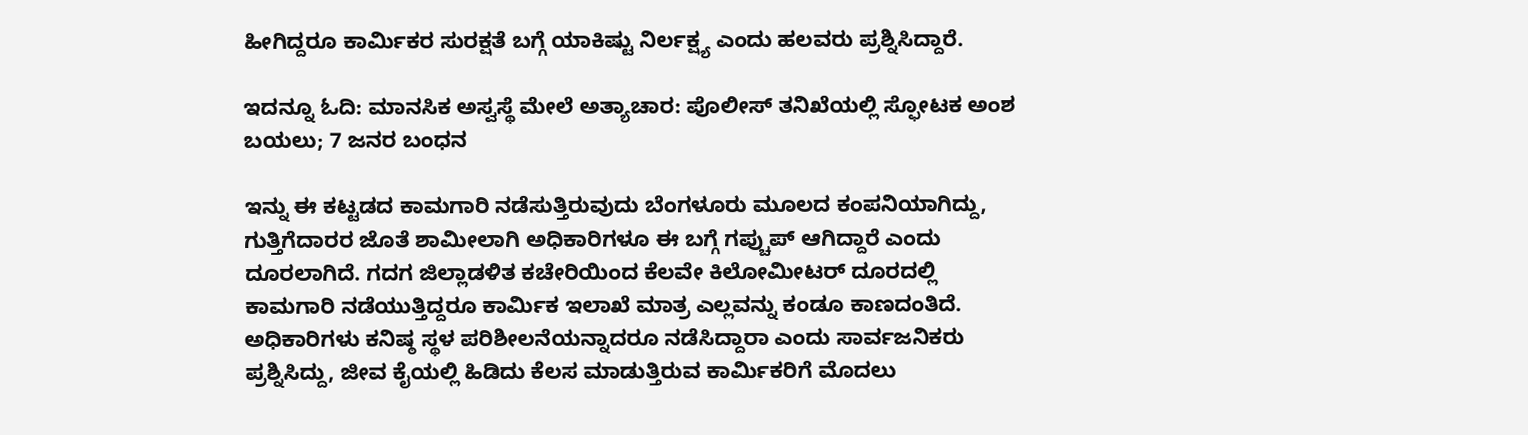ಹೀಗಿದ್ದರೂ ಕಾರ್ಮಿಕರ ಸುರಕ್ಷತೆ ಬಗ್ಗೆ ಯಾಕಿಷ್ಟು ನಿರ್ಲಕ್ಷ್ಯ ಎಂದು ಹಲವರು ಪ್ರಶ್ನಿಸಿದ್ದಾರೆ.

ಇದನ್ನೂ ಓದಿ: ಮಾನಸಿಕ ಅಸ್ವಸ್ಥೆ ಮೇಲೆ ಅತ್ಯಾಚಾರ: ಪೊಲೀಸ್ ತನಿಖೆಯಲ್ಲಿ ಸ್ಫೋಟಕ ಅಂಶ ಬಯಲು; 7 ಜನರ ಬಂಧನ

ಇನ್ನು ಈ ಕಟ್ಟಡದ ಕಾಮಗಾರಿ ನಡೆಸುತ್ತಿರುವುದು ಬೆಂಗಳೂರು ಮೂಲದ ಕಂಪನಿಯಾಗಿದ್ದು, ಗುತ್ತಿಗೆದಾರರ ಜೊತೆ ಶಾಮೀಲಾಗಿ ಅಧಿಕಾರಿಗಳೂ ಈ ಬಗ್ಗೆ ಗಪ್ಚುಪ್ ಆಗಿದ್ದಾರೆ ಎಂದು ದೂರಲಾಗಿದೆ. ಗದಗ ಜಿಲ್ಲಾಡಳಿತ ಕಚೇರಿಯಿಂದ ಕೆಲವೇ ಕಿಲೋಮೀಟರ್ ದೂರದಲ್ಲಿ ಕಾಮಗಾರಿ ನಡೆಯುತ್ತಿದ್ದರೂ ಕಾರ್ಮಿಕ ಇಲಾಖೆ ಮಾತ್ರ ಎಲ್ಲವನ್ನು ಕಂಡೂ ಕಾಣದಂತಿದೆ. ಅಧಿಕಾರಿಗಳು ಕನಿಷ್ಠ ಸ್ಥಳ ಪರಿಶೀಲನೆಯನ್ನಾದರೂ ನಡೆಸಿದ್ದಾರಾ ಎಂದು ಸಾರ್ವಜನಿಕರು ಪ್ರಶ್ನಿಸಿದ್ದು, ಜೀವ ಕೈಯಲ್ಲಿ ಹಿಡಿದು ಕೆಲಸ ಮಾಡುತ್ತಿರುವ ಕಾರ್ಮಿಕರಿಗೆ ಮೊದಲು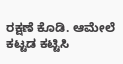ರಕ್ಷಣೆ ಕೊಡಿ. ಆಮೇಲೆ ಕಟ್ಟಡ ಕಟ್ಟಿಸಿ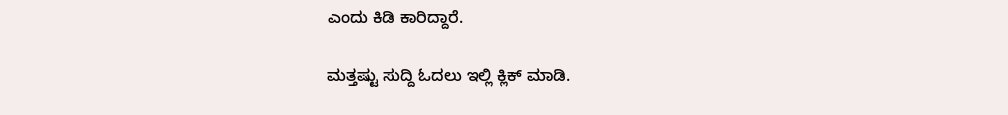ಎಂದು ಕಿಡಿ ಕಾರಿದ್ದಾರೆ.

ಮತ್ತಷ್ಟು ಸುದ್ದಿ ಓದಲು ಇಲ್ಲಿ ಕ್ಲಿಕ್ ಮಾಡಿ.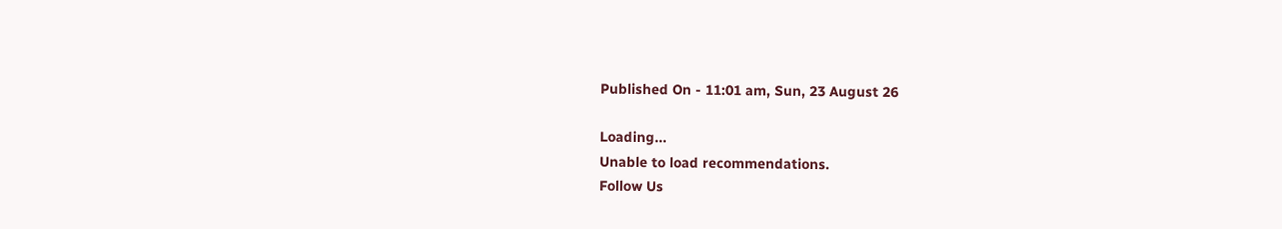Published On - 11:01 am, Sun, 23 August 26

Loading...
Unable to load recommendations.
Follow Us